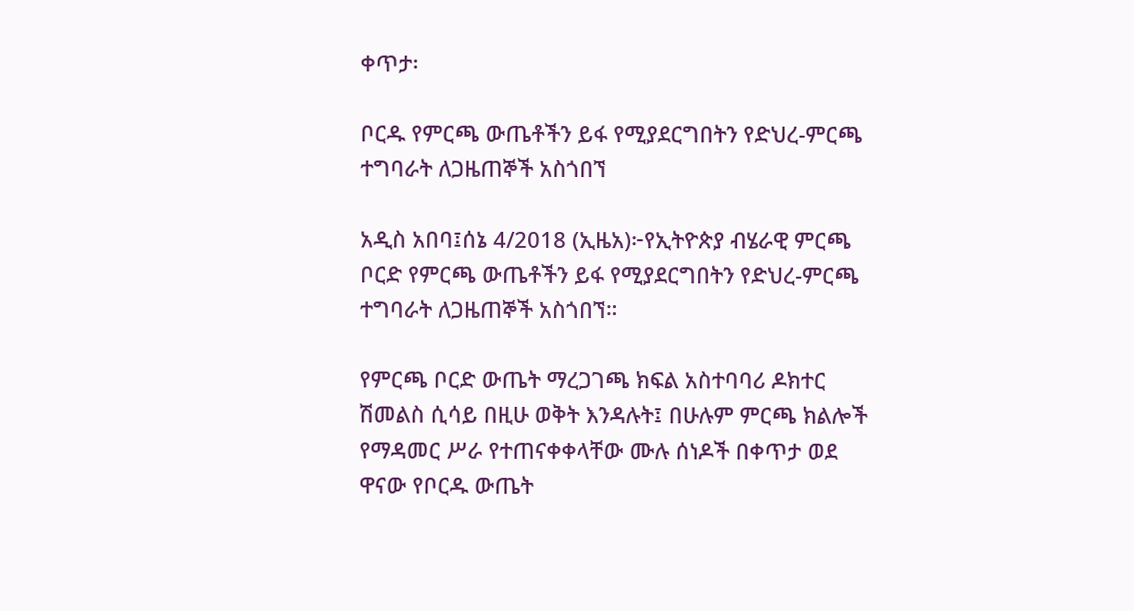ቀጥታ፡

ቦርዱ የምርጫ ውጤቶችን ይፋ የሚያደርግበትን የድህረ-ምርጫ ተግባራት ለጋዜጠኞች አስጎበኘ

አዲስ አበባ፤ሰኔ 4/2018 (ኢዜአ)፦የኢትዮጵያ ብሄራዊ ምርጫ ቦርድ የምርጫ ውጤቶችን ይፋ የሚያደርግበትን የድህረ-ምርጫ ተግባራት ለጋዜጠኞች አስጎበኘ።

የምርጫ ቦርድ ውጤት ማረጋገጫ ክፍል አስተባባሪ ዶክተር ሽመልስ ሲሳይ በዚሁ ወቅት እንዳሉት፤ በሁሉም ምርጫ ክልሎች የማዳመር ሥራ የተጠናቀቀላቸው ሙሉ ሰነዶች በቀጥታ ወደ ዋናው የቦርዱ ውጤት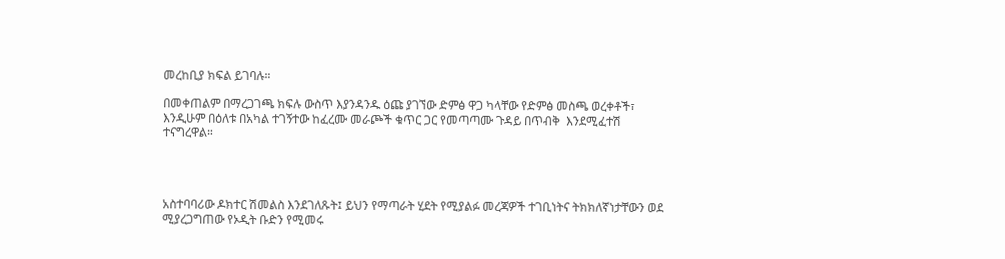መረከቢያ ክፍል ይገባሉ።

በመቀጠልም በማረጋገጫ ክፍሉ ውስጥ እያንዳንዱ ዕጩ ያገኘው ድምፅ ዋጋ ካላቸው የድምፅ መስጫ ወረቀቶች፣ እንዲሁም በዕለቱ በአካል ተገኝተው ከፈረሙ መራጮች ቁጥር ጋር የመጣጣሙ ጉዳይ በጥብቅ  እንደሚፈተሽ ተናግረዋል።




አስተባባሪው ዶክተር ሽመልስ እንደገለጹት፤ ይህን የማጣራት ሂደት የሚያልፉ መረጃዎች ተገቢነትና ትክክለኛነታቸውን ወደ ሚያረጋግጠው የኦዲት ቡድን የሚመሩ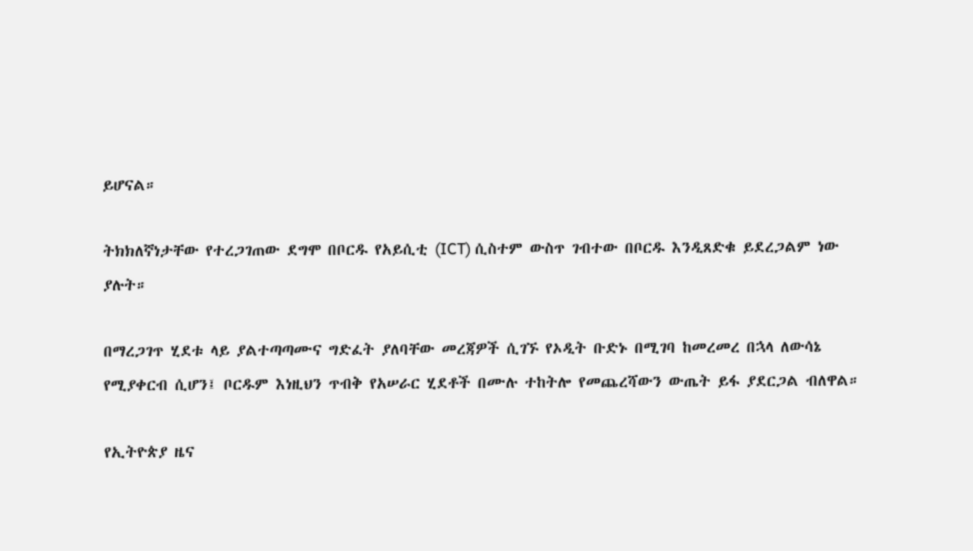ይሆናል።

ትክክለኛነታቸው የተረጋገጠው ደግሞ በቦርዱ የአይሲቲ (ICT) ሲስተም ውስጥ ገብተው በቦርዱ እንዲጸድቁ ይደረጋልም ነው  ያሉት።

በማረጋገጥ ሂደቱ ላይ ያልተጣጣሙና ግድፈት ያለባቸው መረጃዎች ሲገኙ የኦዲት ቡድኑ በሚገባ ከመረመረ በኋላ ለውሳኔ የሚያቀርብ ሲሆን፤ ቦርዱም እነዚህን ጥብቅ የአሠራር ሂደቶች በሙሉ ተከትሎ የመጨረሻውን ውጤት ይፋ ያደርጋል ብለዋል።

የኢትዮጵያ ዜና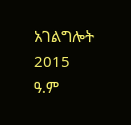አገልግሎት
2015
ዓ.ም